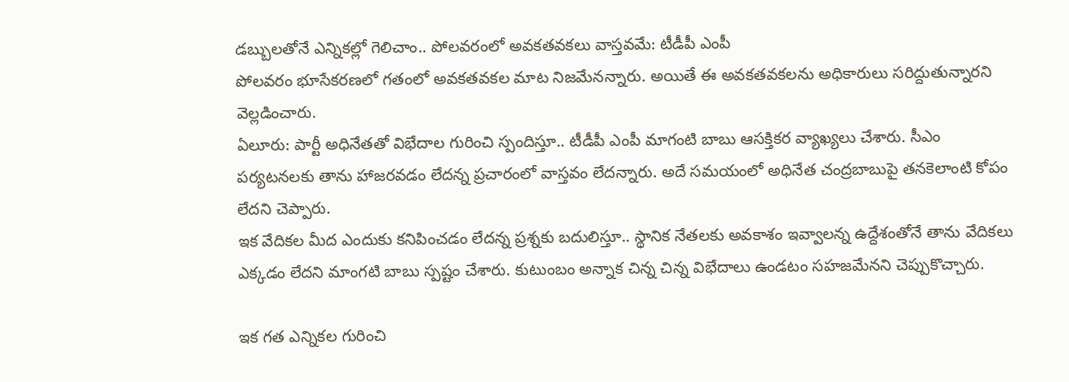డబ్బులతోనే ఎన్నికల్లో గెలిచాం.. పోలవరంలో అవకతవకలు వాస్తవమే: టీడీపీ ఎంపీ
పోలవరం భూసేకరణలో గతంలో అవకతవకల మాట నిజమేనన్నారు. అయితే ఈ అవకతవకలను అధికారులు సరిద్దుతున్నారని వెల్లడించారు.
ఏలూరు: పార్టీ అధినేతతో విభేదాల గురించి స్పందిస్తూ.. టీడీపీ ఎంపీ మాగంటి బాబు ఆసక్తికర వ్యాఖ్యలు చేశారు. సీఎం పర్యటనలకు తాను హాజరవడం లేదన్న ప్రచారంలో వాస్తవం లేదన్నారు. అదే సమయంలో అధినేత చంద్రబాబుపై తనకెలాంటి కోపం లేదని చెప్పారు.
ఇక వేదికల మీద ఎందుకు కనిపించడం లేదన్న ప్రశ్నకు బదులిస్తూ.. స్థానిక నేతలకు అవకాశం ఇవ్వాలన్న ఉద్దేశంతోనే తాను వేదికలు ఎక్కడం లేదని మాంగటి బాబు స్పష్టం చేశారు. కుటుంబం అన్నాక చిన్న చిన్న విభేదాలు ఉండటం సహజమేనని చెప్పుకొచ్చారు.

ఇక గత ఎన్నికల గురించి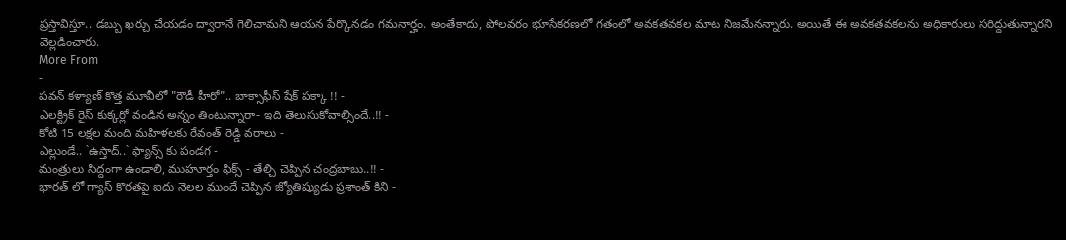ప్రస్తావిస్తూ.. డబ్బు ఖర్చు చేయడం ద్వారానే గెలిచామని ఆయన పేర్కొనడం గమనార్హం. అంతేకాదు, పోలవరం భూసేకరణలో గతంలో అవకతవకల మాట నిజమేనన్నారు. అయితే ఈ అవకతవకలను అధికారులు సరిద్దుతున్నారని వెల్లడించారు.
More From
-
పవన్ కళ్యాణ్ కొత్త మూవీలో "రౌడీ హీరో".. బాక్సాఫీస్ షేక్ పక్కా !! -
ఎలక్ట్రిక్ రైస్ కుక్కర్లో వండిన అన్నం తింటున్నారా- ఇది తెలుసుకోవాల్సిందే..!! -
కోటి 15 లక్షల మంది మహిళలకు రేవంత్ రెడ్డి వరాలు -
ఎల్లుండే.. `ఉస్తాద్..` ఫ్యాన్స్ కు పండగ -
మంత్రులు సిద్దంగా ఉండాలి, ముహూర్తం ఫిక్స్ - తేల్చి చెప్పిన చంద్రబాబు..!! -
భారత్ లో గ్యాస్ కొరతపై ఐదు నెలల ముందే చెప్పిన జ్యోతిష్యుడు ప్రశాంత్ కిని -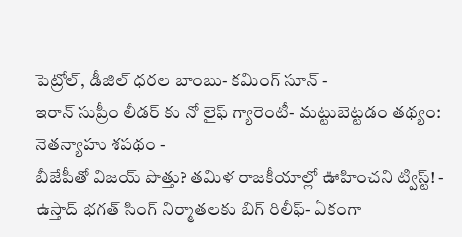పెట్రోల్, డీజిల్ ధరల బాంబు- కమింగ్ సూన్ -
ఇరాన్ సుప్రీం లీడర్ కు నో లైఫ్ గ్యారెంటీ- మట్టుబెట్టడం తథ్యం: నెతన్యాహు శపథం -
బీజేపీతో విజయ్ పొత్తు? తమిళ రాజకీయాల్లో ఊహించని ట్విస్ట్! -
ఉస్తాద్ భగత్ సింగ్ నిర్మాతలకు బిగ్ రిలీఫ్- ఏకంగా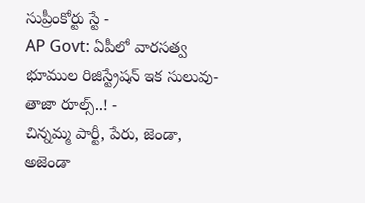సుప్రీంకోర్టు స్టే -
AP Govt: ఏపీలో వారసత్వ భూముల రిజిస్ట్రేషన్ ఇక సులువు-తాజా రూల్స్..! -
చిన్నమ్మ పార్టీ, పేరు, జెండా, అజెండా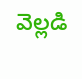వెల్లడి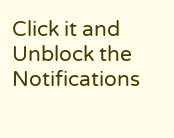Click it and Unblock the Notifications